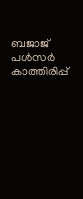ബജാജ് പള്‍സർ കാത്തിരിപ്പ്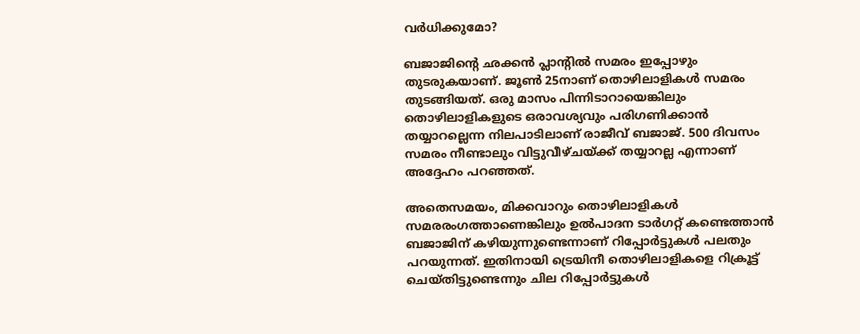വര്‍ധിക്കുമോ?

ബജാജിന്റെ ഛക്കന്‍ പ്ലാന്റില്‍ സമരം ഇപ്പോഴും തുടരുകയാണ്. ജൂണ്‍ 25നാണ് തൊഴിലാളികള്‍ സമരം തുടങ്ങിയത്. ഒരു മാസം പിന്നിടാറായെങ്കിലും തൊഴിലാളികളുടെ ഒരാവശ്യവും പരിഗണിക്കാന്‍ തയ്യാറല്ലെന്ന നിലപാടിലാണ് രാജീവ് ബജാജ്. 500 ദിവസം സമരം നീണ്ടാലും വിട്ടുവീഴ്ചയ്ക്ക് തയ്യാറല്ല എന്നാണ് അദ്ദേഹം പറഞ്ഞത്.

അതെസമയം, മിക്കവാറും തൊഴിലാളികള്‍ സമരരംഗത്താണെങ്കിലും ഉല്‍പാദന ടാര്‍ഗറ്റ് കണ്ടെത്താന്‍ ബജാജിന് കഴിയുന്നുണ്ടെന്നാണ് റിപ്പോര്‍ട്ടുകള്‍ പലതും പറയുന്നത്. ഇതിനായി ട്രെയിനീ തൊഴിലാളികളെ റിക്രൂട്ട് ചെയ്തിട്ടുണ്ടെന്നും ചില റിപ്പോര്‍ട്ടുകള്‍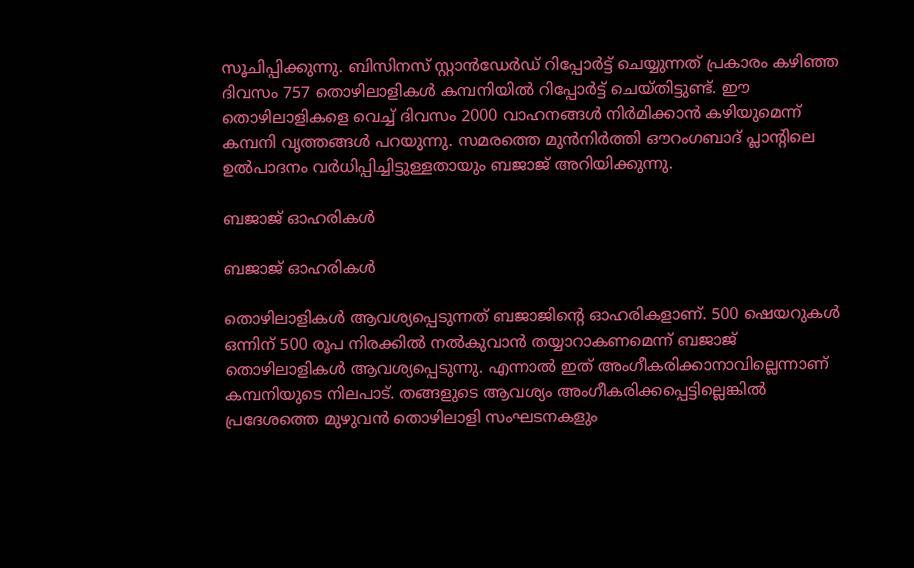സൂചിപ്പിക്കുന്നു. ബിസിനസ് സ്റ്റാന്‍ഡേര്‍ഡ് റിപ്പോര്‍ട്ട് ചെയ്യുന്നത് പ്രകാരം കഴിഞ്ഞ ദിവസം 757 തൊഴിലാളികള്‍ കമ്പനിയില്‍ റിപ്പോര്‍ട്ട് ചെയ്തിട്ടുണ്ട്. ഈ തൊഴിലാളികളെ വെച്ച് ദിവസം 2000 വാഹനങ്ങള്‍ നിര്‍മിക്കാന്‍ കഴിയുമെന്ന് കമ്പനി വൃത്തങ്ങള്‍ പറയുന്നു. സമരത്തെ മുന്‍നിര്‍ത്തി ഔറംഗബാദ് പ്ലാന്റിലെ ഉല്‍പാദനം വര്‍ധിപ്പിച്ചിട്ടുള്ളതായും ബജാജ് അറിയിക്കുന്നു.

ബജാജ് ഓഹരികള്‍

ബജാജ് ഓഹരികള്‍

തൊഴിലാളികള്‍ ആവശ്യപ്പെടുന്നത് ബജാജിന്റെ ഓഹരികളാണ്. 500 ഷെയറുകള്‍ ഒന്നിന് 500 രൂപ നിരക്കില്‍ നല്‍കുവാന്‍ തയ്യാറാകണമെന്ന് ബജാജ് തൊഴിലാളികള്‍ ആവശ്യപ്പെടുന്നു. എന്നാല്‍ ഇത് അംഗീകരിക്കാനാവില്ലെന്നാണ് കമ്പനിയുടെ നിലപാട്. തങ്ങളുടെ ആവശ്യം അംഗീകരിക്കപ്പെട്ടില്ലെങ്കില്‍ പ്രദേശത്തെ മുഴുവന്‍ തൊഴിലാളി സംഘടനകളും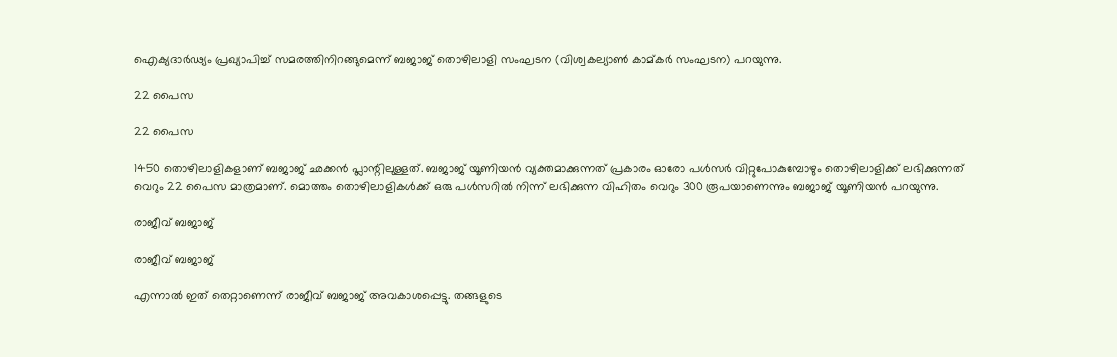ഐക്യദാര്‍ഢ്യം പ്രഖ്യാപിച്ച് സമരത്തിനിറങ്ങുമെന്ന് ബജാജ് തൊഴിലാളി സംഘടന (വിശ്വകല്യാണ്‍ കാമ്കര്‍ സംഘടന) പറയുന്നു.

22 പൈസ

22 പൈസ

1450 തൊഴിലാളികളാണ് ബജാജ് ഛക്കന്‍ പ്ലാന്റിലുള്ളത്. ബജാജ് യൂണിയന്‍ വ്യക്തമാക്കുന്നത് പ്രകാരം ഓരോ പള്‍സര്‍ വിറ്റുപോകുമ്പോഴും തൊഴിലാളിക്ക് ലഭിക്കുന്നത് വെറും 22 പൈസ മാത്രമാണ്. മൊത്തം തൊഴിലാളികള്‍ക്ക് ഒരു പള്‍സറില്‍ നിന്ന് ലഭിക്കുന്ന വിഹിതം വെറും 300 രൂപയാണെന്നും ബജാജ് യൂണിയന്‍ പറയുന്നു.

രാജീവ് ബജാജ്

രാജീവ് ബജാജ്

എന്നാല്‍ ഇത് തെറ്റാണെന്ന് രാജീവ് ബജാജ് അവകാശപ്പെട്ടു. തങ്ങളുടെ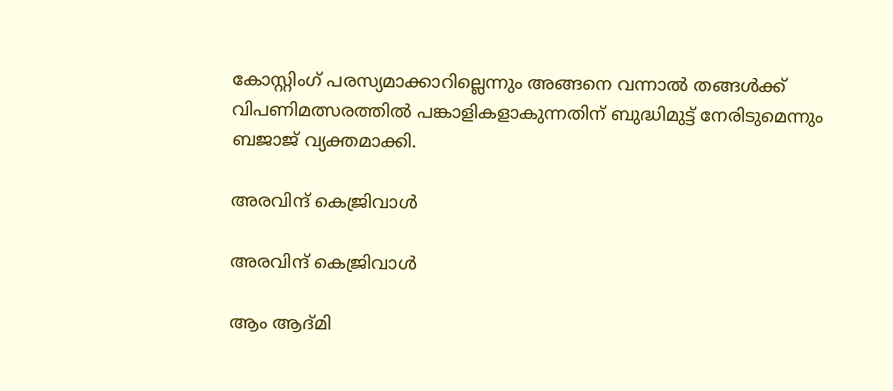കോസ്റ്റിംഗ് പരസ്യമാക്കാറില്ലെന്നും അങ്ങനെ വന്നാല്‍ തങ്ങള്‍ക്ക് വിപണിമത്സരത്തില്‍ പങ്കാളികളാകുന്നതിന് ബുദ്ധിമുട്ട് നേരിടുമെന്നും ബജാജ് വ്യക്തമാക്കി.

അരവിന്ദ് കെജ്രിവാള്‍

അരവിന്ദ് കെജ്രിവാള്‍

ആം ആദ്മി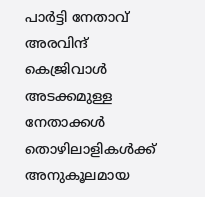പാര്‍ട്ടി നേതാവ് അരവിന്ദ് കെജ്രിവാള്‍ അടക്കമുള്ള നേതാക്കള്‍ തൊഴിലാളികള്‍ക്ക് അനുകൂലമായ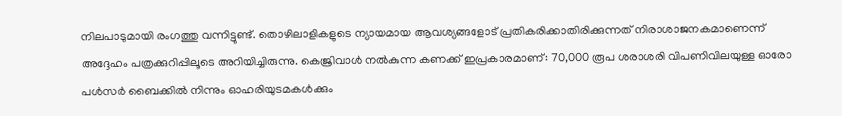നിലപാടുമായി രംഗത്തു വന്നിട്ടുണ്ട്. തൊഴിലാളികളുടെ ന്യായമായ ആവശ്യങ്ങളോട് പ്രതികരിക്കാതിരിക്കുന്നത് നിരാശാജനകമാണെന്ന് അദ്ദേഹം പത്രക്കുറിപ്പിലൂടെ അറിയിച്ചിരുന്നു. കെജ്രിവാള്‍ നല്‍കുന്ന കണക്ക് ഇപ്രകാരമാണ്: 70,000 രൂപ ശരാശരി വിപണിവിലയുള്ള ഓരോ പള്‍സര്‍ ബൈക്കില്‍ നിന്നും ഓഹരിയുടമകള്‍ക്കും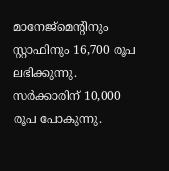മാനേജ്‌മെന്റിനും സ്റ്റാഫിനും 16,700 രൂപ ലഭിക്കുന്നു. സര്‍ക്കാരിന് 10,000 രൂപ പോകുന്നു.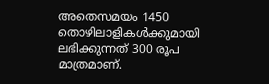അതെസമയം 1450 തൊഴിലാളികള്‍ക്കുമായി ലഭിക്കുന്നത് 300 രൂപ മാത്രമാണ്.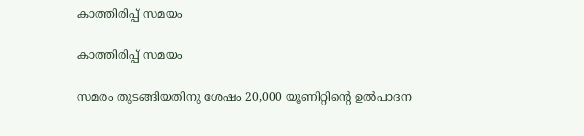കാത്തിരിപ്പ് സമയം

കാത്തിരിപ്പ് സമയം

സമരം തുടങ്ങിയതിനു ശേഷം 20,000 യൂണിറ്റിന്റെ ഉല്‍പാദന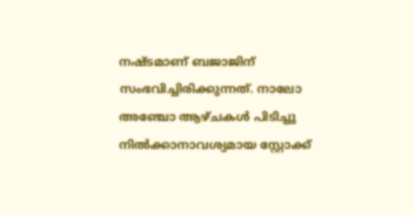നഷ്ടമാണ് ബജാജിന് സംഭവിച്ചിരിക്കുന്നത്. നാലോ അഞ്ചോ ആഴ്ചകള്‍ പിടിച്ചു നില്‍ക്കാനാവശ്യമായ സ്റ്റോക്ക്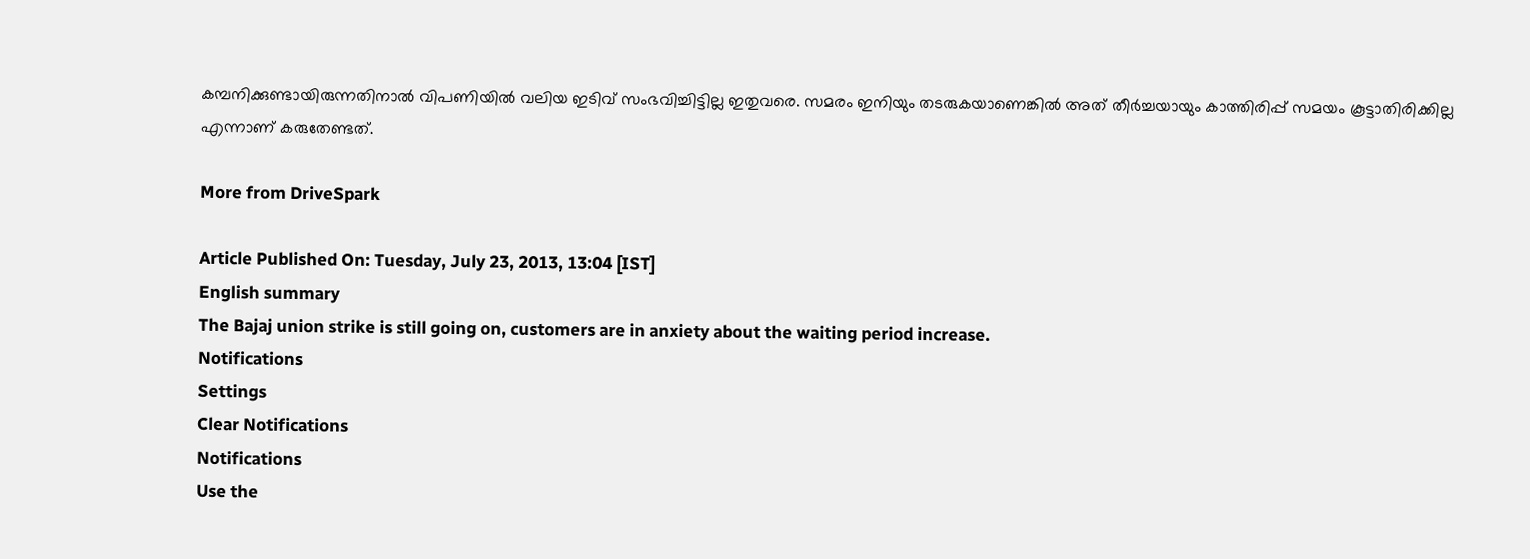കമ്പനിക്കുണ്ടായിരുന്നതിനാല്‍ വിപണിയില്‍ വലിയ ഇടിവ് സംഭവിച്ചിട്ടില്ല ഇതുവരെ. സമരം ഇനിയും തടരുകയാണെങ്കില്‍ അത് തീര്‍ച്ചയായും കാത്തിരിപ്പ് സമയം കൂട്ടാതിരിക്കില്ല എന്നാണ് കരുതേണ്ടത്.

More from DriveSpark

Article Published On: Tuesday, July 23, 2013, 13:04 [IST]
English summary
The Bajaj union strike is still going on, customers are in anxiety about the waiting period increase.
Notifications
Settings
Clear Notifications
Notifications
Use the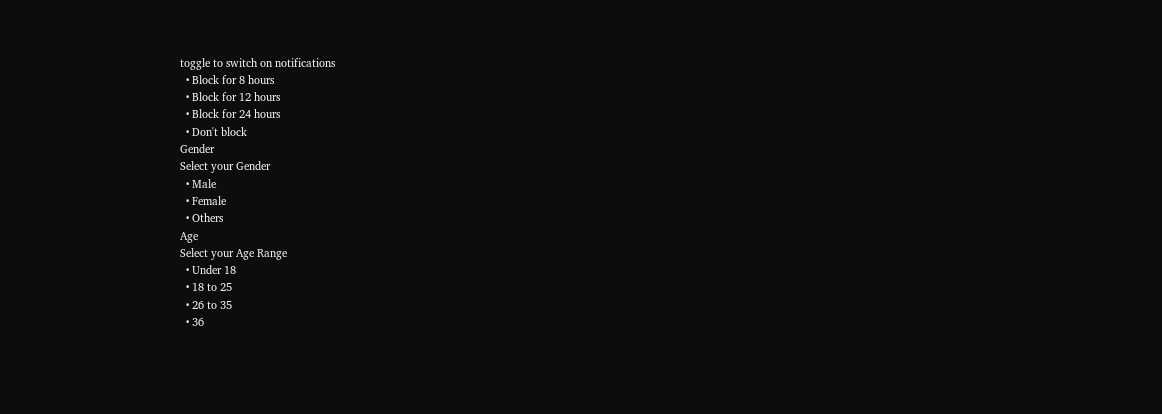toggle to switch on notifications
  • Block for 8 hours
  • Block for 12 hours
  • Block for 24 hours
  • Don't block
Gender
Select your Gender
  • Male
  • Female
  • Others
Age
Select your Age Range
  • Under 18
  • 18 to 25
  • 26 to 35
  • 36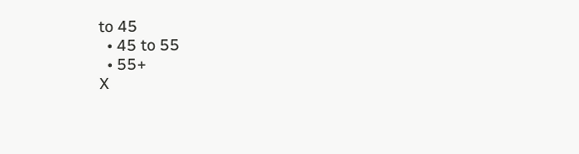to 45
  • 45 to 55
  • 55+
X